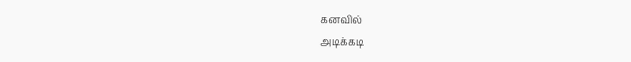கனவில்
அடிக்கடி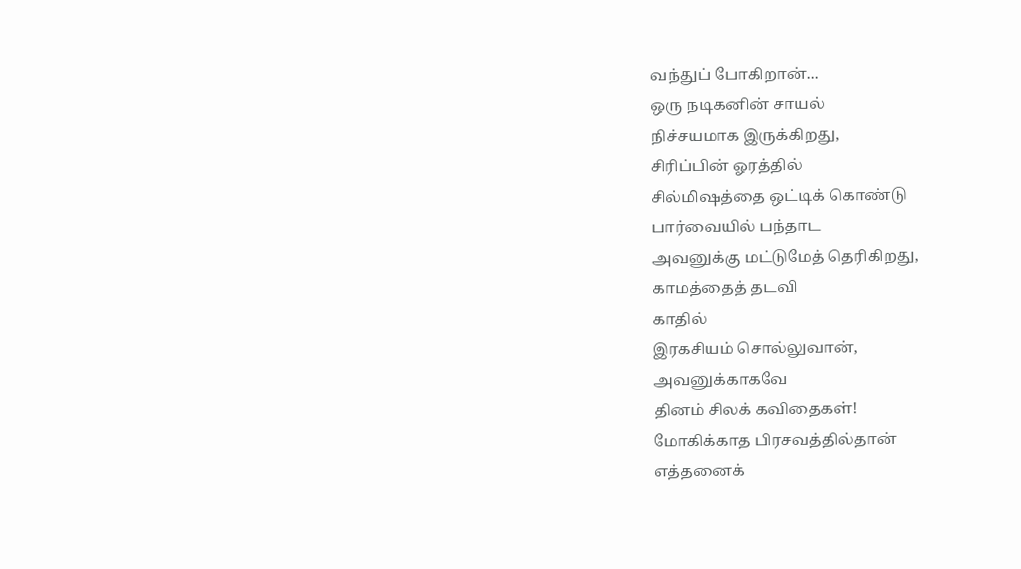வந்துப் போகிறான்...
ஒரு நடிகனின் சாயல்
நிச்சயமாக இருக்கிறது,
சிரிப்பின் ஓரத்தில்
சில்மிஷத்தை ஒட்டிக் கொண்டு
பார்வையில் பந்தாட
அவனுக்கு மட்டுமேத் தெரிகிறது,
காமத்தைத் தடவி
காதில்
இரகசியம் சொல்லுவான்,
அவனுக்காகவே
தினம் சிலக் கவிதைகள்!
மோகிக்காத பிரசவத்தில்தான்
எத்தனைக்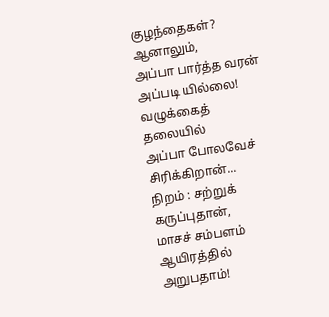குழந்தைகள்?
ஆனாலும்,
அப்பா பார்த்த வரன்
அப்படி யில்லை!
வழுக்கைத் தலையில்
அப்பா போலவேச் சிரிக்கிறான்...
நிறம் : சற்றுக் கருப்புதான்,
மாசச் சம்பளம்
ஆயிரத்தில் அறுபதாம்!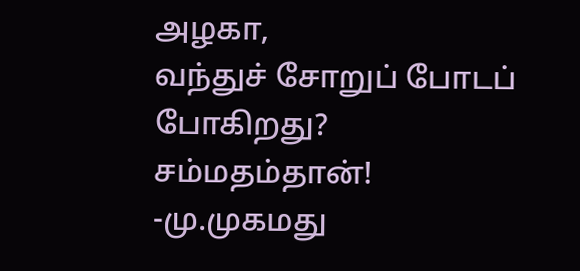அழகா,
வந்துச் சோறுப் போடப் போகிறது?
சம்மதம்தான்!
-மு.முகமது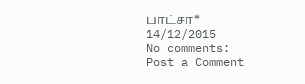பாட்சா*
14/12/2015
No comments:
Post a Comment